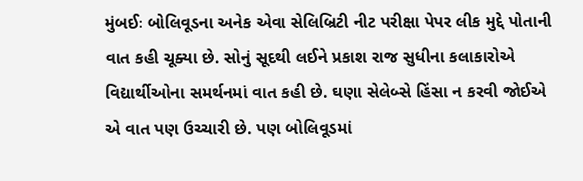મુંબઈઃ બોલિવૂડના અનેક એવા સેલિબ્રિટી નીટ પરીક્ષા પેપર લીક મુદ્દે પોતાની વાત કહી ચૂક્યા છે. સોનું સૂદથી લઈને પ્રકાશ રાજ સુધીના કલાકારોએ વિદ્યાર્થીઓના સમર્થનમાં વાત કહી છે. ઘણા સેલેબ્સે હિંસા ન કરવી જોઈએ એ વાત પણ ઉચ્ચારી છે. પણ બોલિવૂડમાં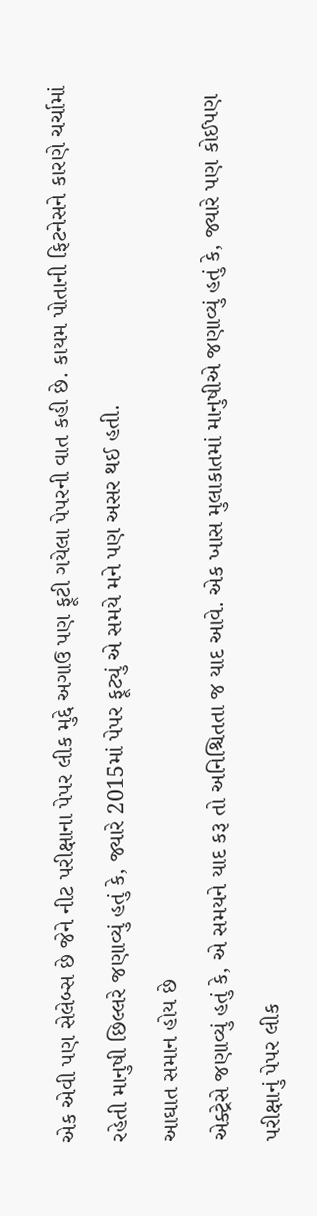એક એવી પણ સેલેબ્સ છે જેને નીટ પરીક્ષાના પેપર લીક મુદ્દે અગાઉ પણ ફૂટી ગયેલા પેપરની વાત કહી છે. કાયમ પોતાની ફિટનેસને કારણે ચર્ચામાં રહેતી માનુષી છિલ્લરે જણાવ્યું હતું કે, જ્યારે 2015માં પેપર ફૂટ્યું એ સમયે મને પણ અસર થઈ હતી.
આઘાત સમાન હોય છે
એક્ટ્રેસે જણાવ્યું હતું કે, એ સમયને યાદ કરૂ તો અનિશ્ચિતતા જ યાદ આવે. એક ખાસ મુલાકાતમાં માનુષીએ જણાવ્યું હતું કે, જ્યારે પણ કોઈપણ પરીક્ષાનું પેપર લીક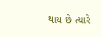થાય છે ત્યારે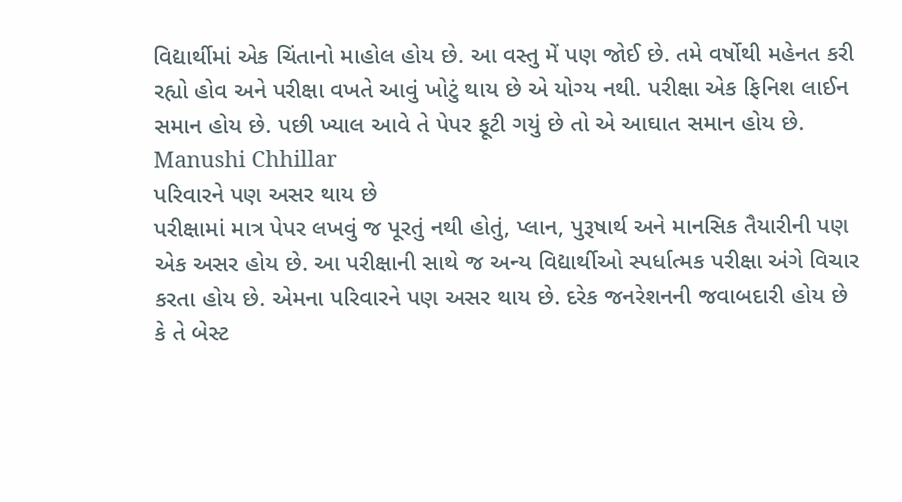વિદ્યાર્થીમાં એક ચિંતાનો માહોલ હોય છે. આ વસ્તુ મેં પણ જોઈ છે. તમે વર્ષોથી મહેનત કરી રહ્યો હોવ અને પરીક્ષા વખતે આવું ખોટું થાય છે એ યોગ્ય નથી. પરીક્ષા એક ફિનિશ લાઈન સમાન હોય છે. પછી ખ્યાલ આવે તે પેપર ફૂટી ગયું છે તો એ આઘાત સમાન હોય છે.
Manushi Chhillar
પરિવારને પણ અસર થાય છે
પરીક્ષામાં માત્ર પેપર લખવું જ પૂરતું નથી હોતું, પ્લાન, પુરૂષાર્થ અને માનસિક તૈયારીની પણ એક અસર હોય છે. આ પરીક્ષાની સાથે જ અન્ય વિદ્યાર્થીઓ સ્પર્ધાત્મક પરીક્ષા અંગે વિચાર કરતા હોય છે. એમના પરિવારને પણ અસર થાય છે. દરેક જનરેશનની જવાબદારી હોય છે કે તે બેસ્ટ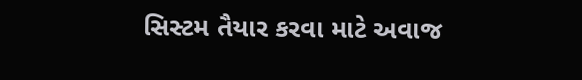સિસ્ટમ તૈયાર કરવા માટે અવાજ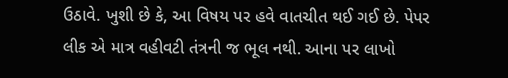ઉઠાવે. ખુશી છે કે, આ વિષય પર હવે વાતચીત થઈ ગઈ છે. પેપર લીક એ માત્ર વહીવટી તંત્રની જ ભૂલ નથી. આના પર લાખો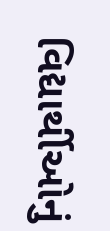વિદ્યાર્થીઓનું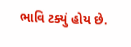ભાવિ ટક્યું હોય છે.